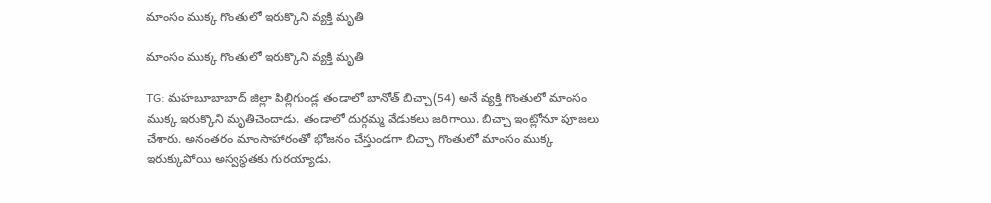మాంసం ముక్క గొంతులో ఇరుక్కొని వ్యక్తి మృతి

మాంసం ముక్క గొంతులో ఇరుక్కొని వ్యక్తి మృతి

TG: మహబూబాబాద్‌ జిల్లా పిల్లిగుండ్ల తండాలో బానోత్‌ బిచ్చా(54) అనే వ్యక్తి గొంతులో మాంసం ముక్క ఇరుక్కొని మృతిచెందాడు. తండాలో దుర్గమ్మ వేడుకలు జరిగాయి. బిచ్చా ఇంట్లోనూ పూజలు చేశారు. అనంతరం మాంసాహారంతో భోజనం చేస్తుండగా బిచ్చా గొంతులో మాంసం ముక్క ఇరుక్కుపోయి అస్వస్థతకు గురయ్యాడు.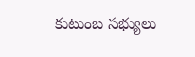కుటుంబ సభ్యులు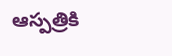ఆస్పత్రికి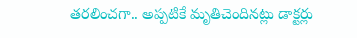తరలించగా.. అప్పటికే మృతిచెందినట్లు డాక్టర్లు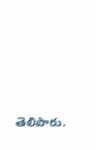తెలిపారు.